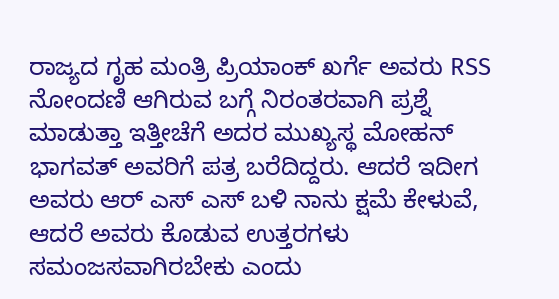ರಾಜ್ಯದ ಗೃಹ ಮಂತ್ರಿ ಪ್ರಿಯಾಂಕ್ ಖರ್ಗೆ ಅವರು RSS ನೋಂದಣಿ ಆಗಿರುವ ಬಗ್ಗೆ ನಿರಂತರವಾಗಿ ಪ್ರಶ್ನೆ ಮಾಡುತ್ತಾ ಇತ್ತೀಚೆಗೆ ಅದರ ಮುಖ್ಯಸ್ಥ ಮೋಹನ್ ಭಾಗವತ್ ಅವರಿಗೆ ಪತ್ರ ಬರೆದಿದ್ದರು. ಆದರೆ ಇದೀಗ ಅವರು ಆರ್ ಎಸ್ ಎಸ್ ಬಳಿ ನಾನು ಕ್ಷಮೆ ಕೇಳುವೆ, ಆದರೆ ಅವರು ಕೊಡುವ ಉತ್ತರಗಳು ಸಮಂಜಸವಾಗಿರಬೇಕು ಎಂದು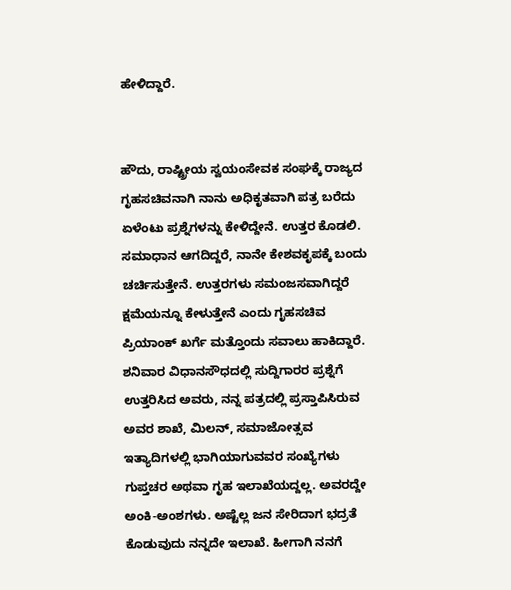ಹೇಳಿದ್ದಾರೆ.


ಹೌದು, ರಾಷ್ಟ್ರೀಯ ಸ್ವಯಂಸೇವಕ ಸಂಘಕ್ಕೆ ರಾಜ್ಯದ ಗೃಹಸಚಿವನಾಗಿ ನಾನು ಅಧಿಕೃತವಾಗಿ ಪತ್ರ ಬರೆದು ಏಳೆಂಟು ಪ್ರಶ್ನೆಗಳನ್ನು ಕೇಳಿದ್ದೇನೆ. ಉತ್ತರ ಕೊಡಲಿ. ಸಮಾಧಾನ ಆಗದಿದ್ದರೆ, ನಾನೇ ಕೇಶವಕೃಪಕ್ಕೆ ಬಂದು ಚರ್ಚಿಸುತ್ತೇನೆ. ಉತ್ತರಗಳು ಸಮಂಜಸವಾಗಿದ್ದರೆ ಕ್ಷಮೆಯನ್ನೂ ಕೇಳುತ್ತೇನೆ ಎಂದು ಗೃಹಸಚಿವ ಪ್ರಿಯಾಂಕ್ ಖರ್ಗೆ ಮತ್ತೊಂದು ಸವಾಲು ಹಾಕಿದ್ದಾರೆ.
ಶನಿವಾರ ವಿಧಾನಸೌಧದಲ್ಲಿ ಸುದ್ದಿಗಾರರ ಪ್ರಶ್ನೆಗೆ ಉತ್ತರಿಸಿದ ಅವರು, ನನ್ನ ಪತ್ರದಲ್ಲಿ ಪ್ರಸ್ತಾಪಿಸಿರುವ ಅವರ ಶಾಖೆ, ಮಿಲನ್, ಸಮಾಜೋತ್ಸವ ಇತ್ಯಾದಿಗಳಲ್ಲಿ ಭಾಗಿಯಾಗುವವರ ಸಂಖ್ಯೆಗಳು ಗುಪ್ತಚರ ಅಥವಾ ಗೃಹ ಇಲಾಖೆಯದ್ದಲ್ಲ. ಅವರದ್ದೇ ಅಂಕಿ-ಅಂಶಗಳು. ಅಷ್ಟೆಲ್ಲ ಜನ ಸೇರಿದಾಗ ಭದ್ರತೆ ಕೊಡುವುದು ನನ್ನದೇ ಇಲಾಖೆ. ಹೀಗಾಗಿ ನನಗೆ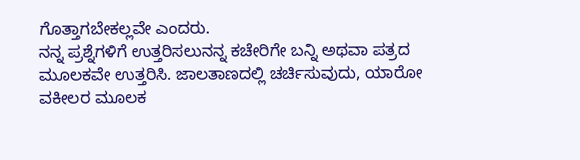ಗೊತ್ತಾಗಬೇಕಲ್ಲವೇ ಎಂದರು.
ನನ್ನ ಪ್ರಶ್ನೆಗಳಿಗೆ ಉತ್ತರಿಸಲುನನ್ನ ಕಚೇರಿಗೇ ಬನ್ನಿ ಅಥವಾ ಪತ್ರದ ಮೂಲಕವೇ ಉತ್ತರಿಸಿ. ಜಾಲತಾಣದಲ್ಲಿ ಚರ್ಚಿಸುವುದು, ಯಾರೋ ವಕೀಲರ ಮೂಲಕ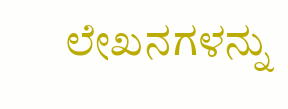ಲೇಖನಗಳನ್ನು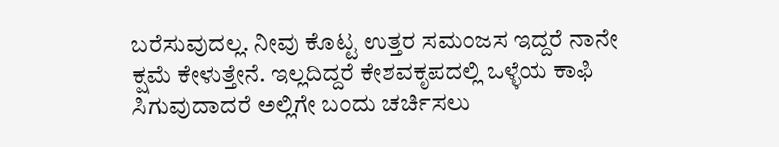ಬರೆಸುವುದಲ್ಲ. ನೀವು ಕೊಟ್ಟ ಉತ್ತರ ಸಮಂಜಸ ಇದ್ದರೆ ನಾನೇ ಕ್ಷಮೆ ಕೇಳುತ್ತೇನೆ. ಇಲ್ಲದಿದ್ದರೆ ಕೇಶವಕೃಪದಲ್ಲಿ ಒಳ್ಳೆಯ ಕಾಫಿ ಸಿಗುವುದಾದರೆ ಅಲ್ಲಿಗೇ ಬಂದು ಚರ್ಚಿಸಲು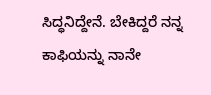ಸಿದ್ಧನಿದ್ದೇನೆ. ಬೇಕಿದ್ದರೆ ನನ್ನ ಕಾಫಿಯನ್ನು ನಾನೇ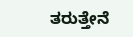ತರುತ್ತೇನೆ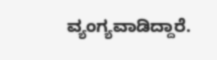ವ್ಯಂಗ್ಯವಾಡಿದ್ದಾರೆ.